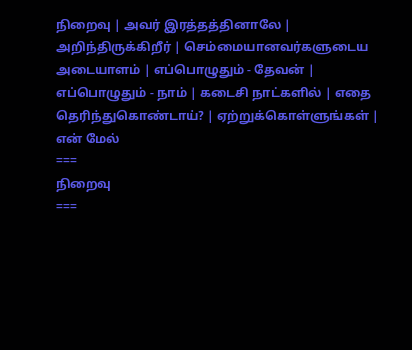நிறைவு | அவர் இரத்தத்தினாலே | அறிந்திருக்கிறீர் | செம்மையானவர்களுடைய அடையாளம் | எப்பொழுதும் - தேவன் | எப்பொழுதும் - நாம் | கடைசி நாட்களில் | எதை தெரிந்துகொண்டாய்? | ஏற்றுக்கொள்ளுங்கள் | என் மேல்
===
நிறைவு
===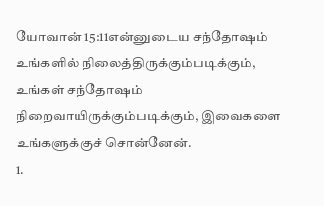யோவான் 15:11என்னுடைய சந்தோஷம் உங்களில் நிலைத்திருக்கும்படிக்கும், உங்கள் சந்தோஷம் நிறைவாயிருக்கும்படிக்கும், இவைகளை உங்களுக்குச் சொன்னேன்.
1.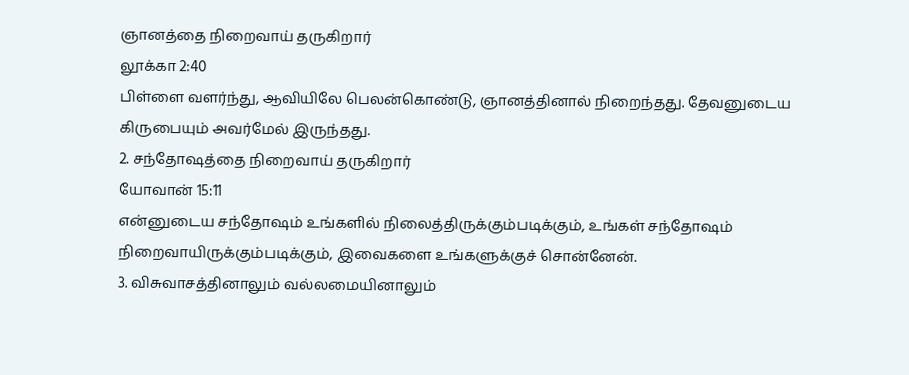ஞானத்தை நிறைவாய் தருகிறார்
லூக்கா 2:40
பிள்ளை வளர்ந்து, ஆவியிலே பெலன்கொண்டு, ஞானத்தினால் நிறைந்தது. தேவனுடைய கிருபையும் அவர்மேல் இருந்தது.
2. சந்தோஷத்தை நிறைவாய் தருகிறார்
யோவான் 15:11
என்னுடைய சந்தோஷம் உங்களில் நிலைத்திருக்கும்படிக்கும், உங்கள் சந்தோஷம் நிறைவாயிருக்கும்படிக்கும், இவைகளை உங்களுக்குச் சொன்னேன்.
3. விசுவாசத்தினாலும் வல்லமையினாலும்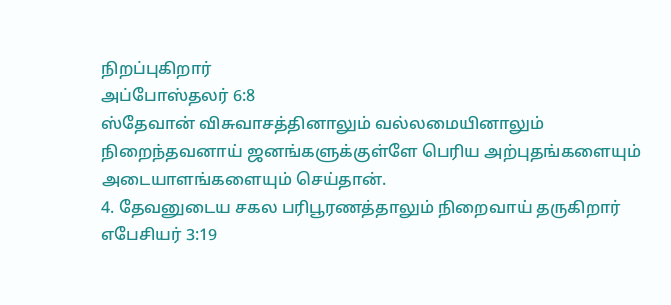நிறப்புகிறார்
அப்போஸ்தலர் 6:8
ஸ்தேவான் விசுவாசத்தினாலும் வல்லமையினாலும் நிறைந்தவனாய் ஜனங்களுக்குள்ளே பெரிய அற்புதங்களையும் அடையாளங்களையும் செய்தான்.
4. தேவனுடைய சகல பரிபூரணத்தாலும் நிறைவாய் தருகிறார்
எபேசியர் 3:19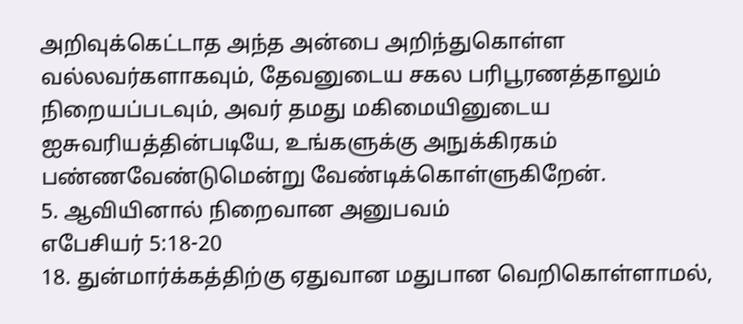அறிவுக்கெட்டாத அந்த அன்பை அறிந்துகொள்ள வல்லவர்களாகவும், தேவனுடைய சகல பரிபூரணத்தாலும் நிறையப்படவும், அவர் தமது மகிமையினுடைய ஐசுவரியத்தின்படியே, உங்களுக்கு அநுக்கிரகம் பண்ணவேண்டுமென்று வேண்டிக்கொள்ளுகிறேன்.
5. ஆவியினால் நிறைவான அனுபவம்
எபேசியர் 5:18-20
18. துன்மார்க்கத்திற்கு ஏதுவான மதுபான வெறிகொள்ளாமல்,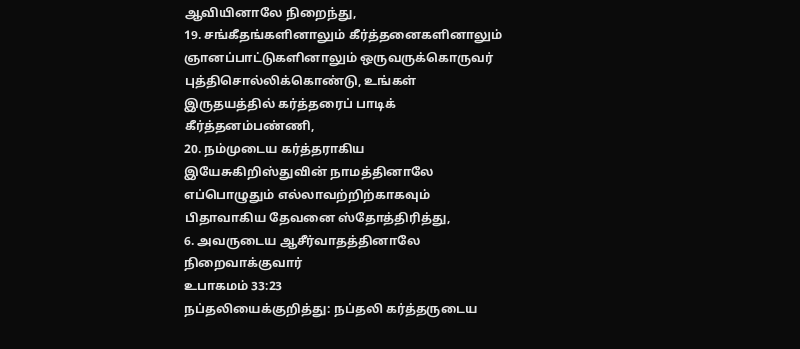ஆவியினாலே நிறைந்து,
19. சங்கீதங்களினாலும் கீர்த்தனைகளினாலும் ஞானப்பாட்டுகளினாலும் ஒருவருக்கொருவர் புத்திசொல்லிக்கொண்டு, உங்கள் இருதயத்தில் கர்த்தரைப் பாடிக் கீர்த்தனம்பண்ணி,
20. நம்முடைய கர்த்தராகிய இயேசுகிறிஸ்துவின் நாமத்தினாலே எப்பொழுதும் எல்லாவற்றிற்காகவும் பிதாவாகிய தேவனை ஸ்தோத்திரித்து,
6. அவருடைய ஆசீர்வாதத்தினாலே நிறைவாக்குவார்
உபாகமம் 33:23
நப்தலியைக்குறித்து: நப்தலி கர்த்தருடைய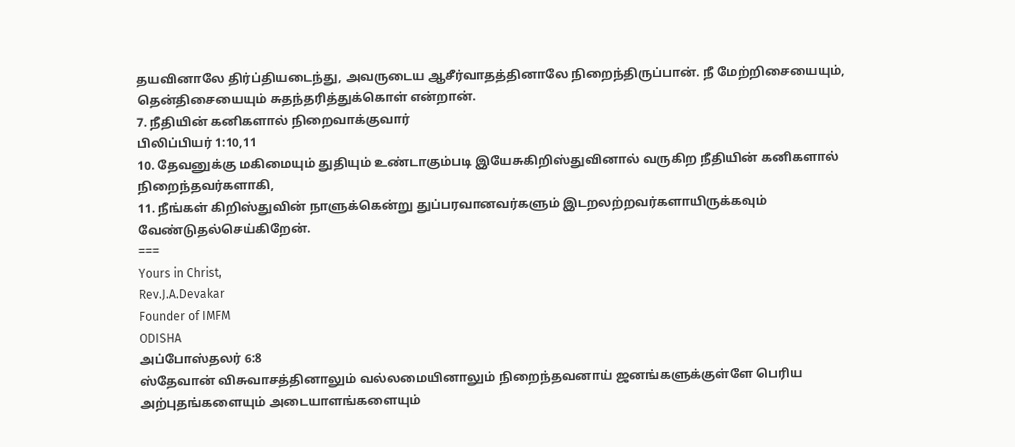தயவினாலே திர்ப்தியடைந்து, அவருடைய ஆசீர்வாதத்தினாலே நிறைந்திருப்பான். நீ மேற்றிசையையும், தென்திசையையும் சுதந்தரித்துக்கொள் என்றான்.
7. நீதியின் கனிகளால் நிறைவாக்குவார்
பிலிப்பியர் 1:10,11
10. தேவனுக்கு மகிமையும் துதியும் உண்டாகும்படி இயேசுகிறிஸ்துவினால் வருகிற நீதியின் கனிகளால் நிறைந்தவர்களாகி,
11. நீங்கள் கிறிஸ்துவின் நாளுக்கென்று துப்பரவானவர்களும் இடறலற்றவர்களாயிருக்கவும் வேண்டுதல்செய்கிறேன்.
===
Yours in Christ,
Rev.J.A.Devakar
Founder of IMFM
ODISHA
அப்போஸ்தலர் 6:8
ஸ்தேவான் விசுவாசத்தினாலும் வல்லமையினாலும் நிறைந்தவனாய் ஜனங்களுக்குள்ளே பெரிய அற்புதங்களையும் அடையாளங்களையும்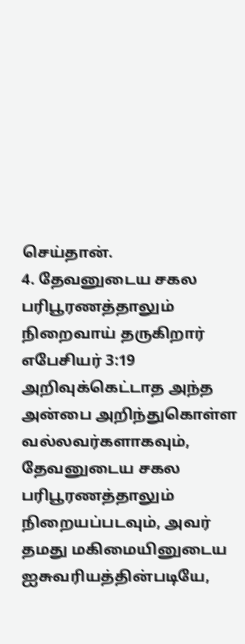செய்தான்.
4. தேவனுடைய சகல பரிபூரணத்தாலும் நிறைவாய் தருகிறார்
எபேசியர் 3:19
அறிவுக்கெட்டாத அந்த அன்பை அறிந்துகொள்ள வல்லவர்களாகவும், தேவனுடைய சகல பரிபூரணத்தாலும் நிறையப்படவும், அவர் தமது மகிமையினுடைய ஐசுவரியத்தின்படியே,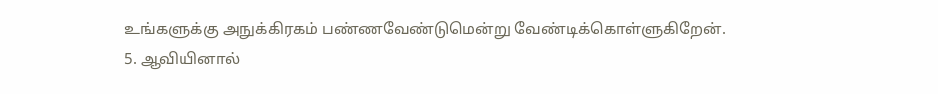உங்களுக்கு அநுக்கிரகம் பண்ணவேண்டுமென்று வேண்டிக்கொள்ளுகிறேன்.
5. ஆவியினால்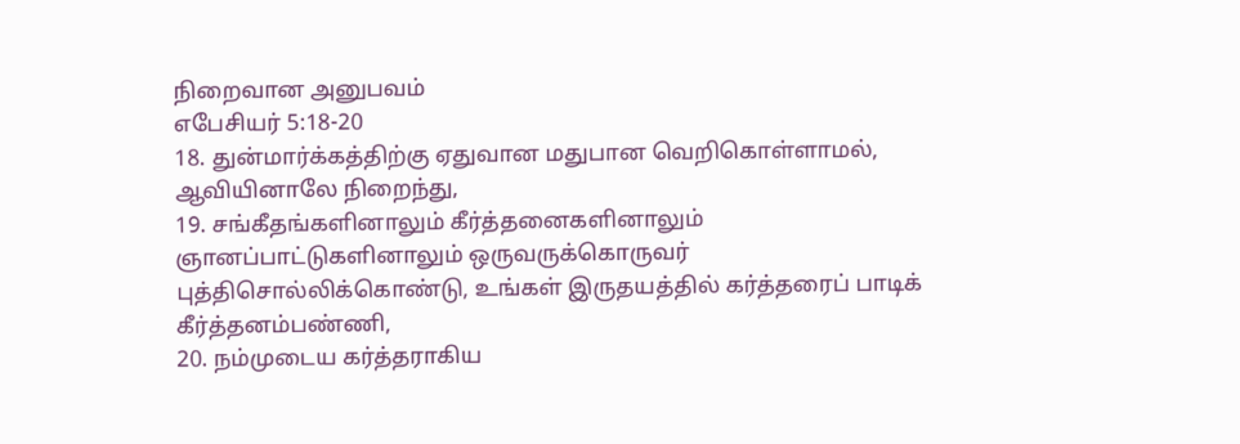நிறைவான அனுபவம்
எபேசியர் 5:18-20
18. துன்மார்க்கத்திற்கு ஏதுவான மதுபான வெறிகொள்ளாமல், ஆவியினாலே நிறைந்து,
19. சங்கீதங்களினாலும் கீர்த்தனைகளினாலும் ஞானப்பாட்டுகளினாலும் ஒருவருக்கொருவர் புத்திசொல்லிக்கொண்டு, உங்கள் இருதயத்தில் கர்த்தரைப் பாடிக் கீர்த்தனம்பண்ணி,
20. நம்முடைய கர்த்தராகிய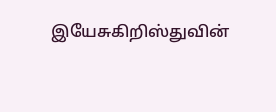இயேசுகிறிஸ்துவின்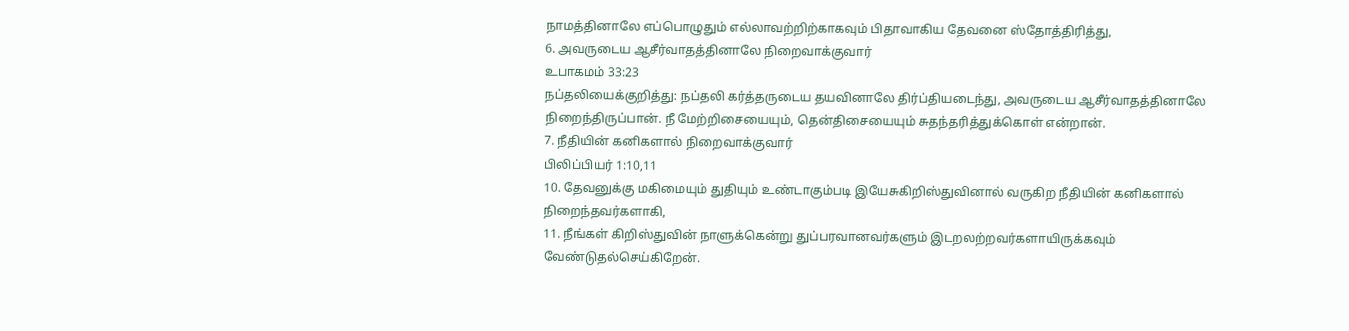நாமத்தினாலே எப்பொழுதும் எல்லாவற்றிற்காகவும் பிதாவாகிய தேவனை ஸ்தோத்திரித்து,
6. அவருடைய ஆசீர்வாதத்தினாலே நிறைவாக்குவார்
உபாகமம் 33:23
நப்தலியைக்குறித்து: நப்தலி கர்த்தருடைய தயவினாலே திர்ப்தியடைந்து, அவருடைய ஆசீர்வாதத்தினாலே நிறைந்திருப்பான். நீ மேற்றிசையையும், தென்திசையையும் சுதந்தரித்துக்கொள் என்றான்.
7. நீதியின் கனிகளால் நிறைவாக்குவார்
பிலிப்பியர் 1:10,11
10. தேவனுக்கு மகிமையும் துதியும் உண்டாகும்படி இயேசுகிறிஸ்துவினால் வருகிற நீதியின் கனிகளால் நிறைந்தவர்களாகி,
11. நீங்கள் கிறிஸ்துவின் நாளுக்கென்று துப்பரவானவர்களும் இடறலற்றவர்களாயிருக்கவும் வேண்டுதல்செய்கிறேன்.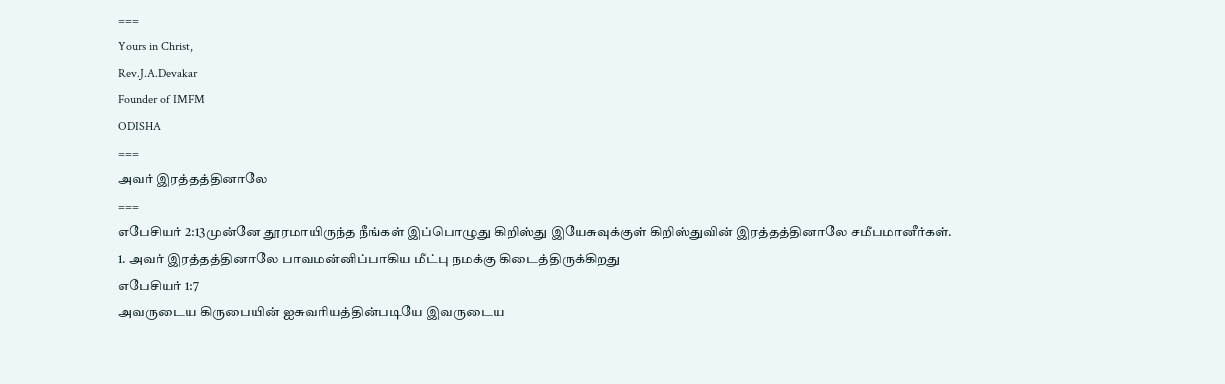===
Yours in Christ,
Rev.J.A.Devakar
Founder of IMFM
ODISHA
===
அவர் இரத்தத்தினாலே
===
எபேசியர் 2:13முன்னே தூரமாயிருந்த நீங்கள் இப்பொழுது கிறிஸ்து இயேசுவுக்குள் கிறிஸ்துவின் இரத்தத்தினாலே சமீபமானீர்கள்.
1. அவர் இரத்தத்தினாலே பாவமன்னிப்பாகிய மீட்பு நமக்கு கிடைத்திருக்கிறது
எபேசியர் 1:7
அவருடைய கிருபையின் ஐசுவரியத்தின்படியே இவருடைய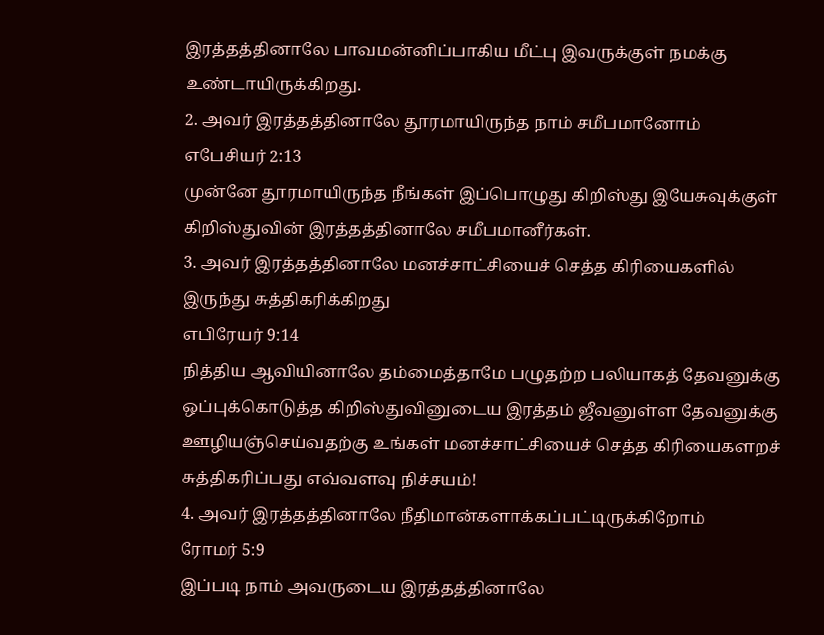இரத்தத்தினாலே பாவமன்னிப்பாகிய மீட்பு இவருக்குள் நமக்கு உண்டாயிருக்கிறது.
2. அவர் இரத்தத்தினாலே தூரமாயிருந்த நாம் சமீபமானோம்
எபேசியர் 2:13
முன்னே தூரமாயிருந்த நீங்கள் இப்பொழுது கிறிஸ்து இயேசுவுக்குள் கிறிஸ்துவின் இரத்தத்தினாலே சமீபமானீர்கள்.
3. அவர் இரத்தத்தினாலே மனச்சாட்சியைச் செத்த கிரியைகளில் இருந்து சுத்திகரிக்கிறது
எபிரேயர் 9:14
நித்திய ஆவியினாலே தம்மைத்தாமே பழுதற்ற பலியாகத் தேவனுக்கு ஒப்புக்கொடுத்த கிறிஸ்துவினுடைய இரத்தம் ஜீவனுள்ள தேவனுக்கு ஊழியஞ்செய்வதற்கு உங்கள் மனச்சாட்சியைச் செத்த கிரியைகளறச் சுத்திகரிப்பது எவ்வளவு நிச்சயம்!
4. அவர் இரத்தத்தினாலே நீதிமான்களாக்கப்பட்டிருக்கிறோம்
ரோமர் 5:9
இப்படி நாம் அவருடைய இரத்தத்தினாலே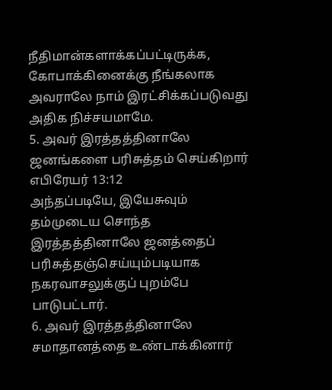நீதிமான்களாக்கப்பட்டிருக்க, கோபாக்கினைக்கு நீங்கலாக அவராலே நாம் இரட்சிக்கப்படுவது அதிக நிச்சயமாமே.
5. அவர் இரத்தத்தினாலே ஜனங்களை பரிசுத்தம் செய்கிறார்
எபிரேயர் 13:12
அந்தப்படியே, இயேசுவும் தம்முடைய சொந்த இரத்தத்தினாலே ஜனத்தைப் பரிசுத்தஞ்செய்யும்படியாக நகரவாசலுக்குப் புறம்பே பாடுபட்டார்.
6. அவர் இரத்தத்தினாலே சமாதானத்தை உண்டாக்கினார்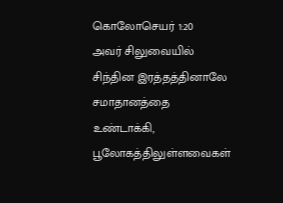கொலோசெயர் 1:20
அவர் சிலுவையில் சிந்தின இரத்தத்தினாலே சமாதானத்தை உண்டாக்கி, பூலோகத்திலுள்ளவைகள்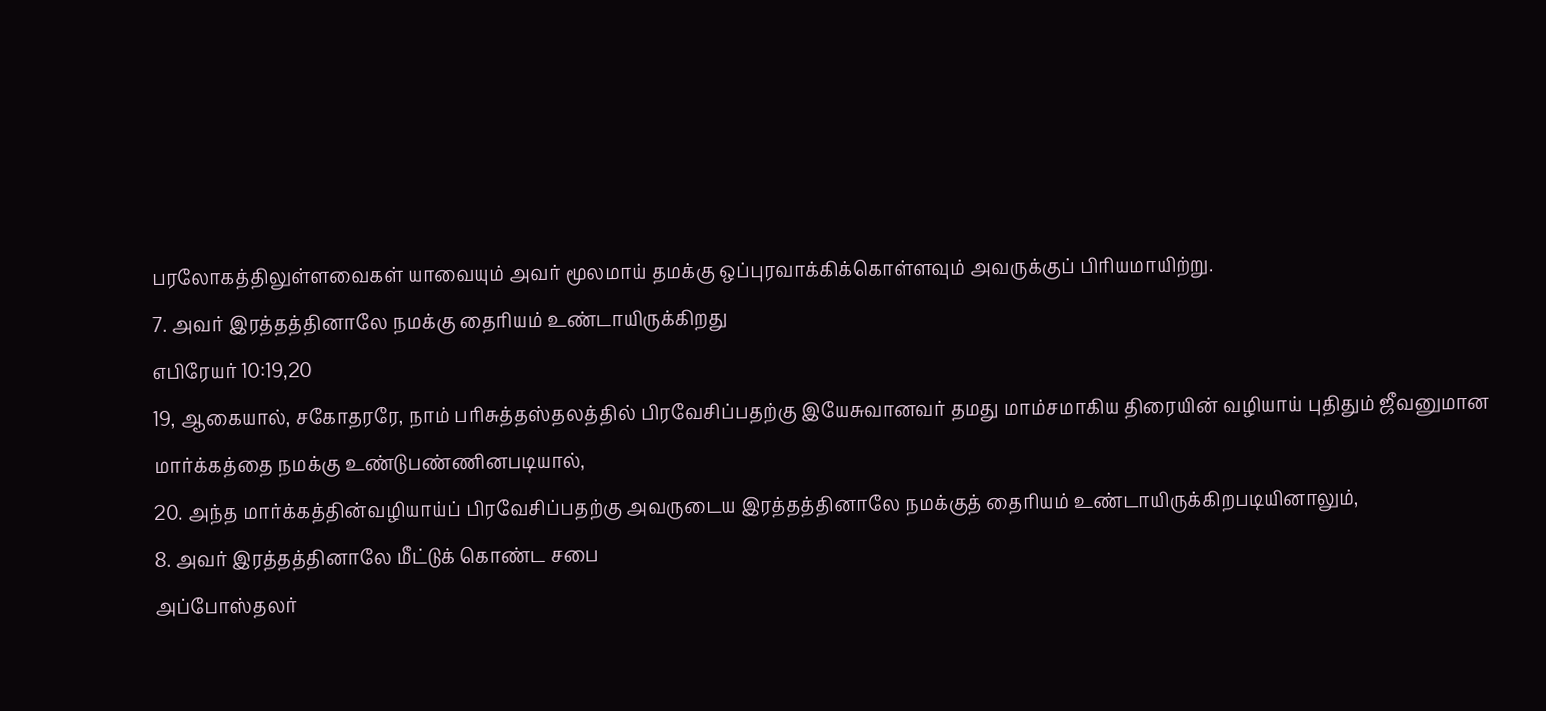பரலோகத்திலுள்ளவைகள் யாவையும் அவர் மூலமாய் தமக்கு ஒப்புரவாக்கிக்கொள்ளவும் அவருக்குப் பிரியமாயிற்று.
7. அவர் இரத்தத்தினாலே நமக்கு தைரியம் உண்டாயிருக்கிறது
எபிரேயர் 10:19,20
19, ஆகையால், சகோதரரே, நாம் பரிசுத்தஸ்தலத்தில் பிரவேசிப்பதற்கு இயேசுவானவர் தமது மாம்சமாகிய திரையின் வழியாய் புதிதும் ஜீவனுமான மார்க்கத்தை நமக்கு உண்டுபண்ணினபடியால்,
20. அந்த மார்க்கத்தின்வழியாய்ப் பிரவேசிப்பதற்கு அவருடைய இரத்தத்தினாலே நமக்குத் தைரியம் உண்டாயிருக்கிறபடியினாலும்,
8. அவர் இரத்தத்தினாலே மீட்டுக் கொண்ட சபை
அப்போஸ்தலர்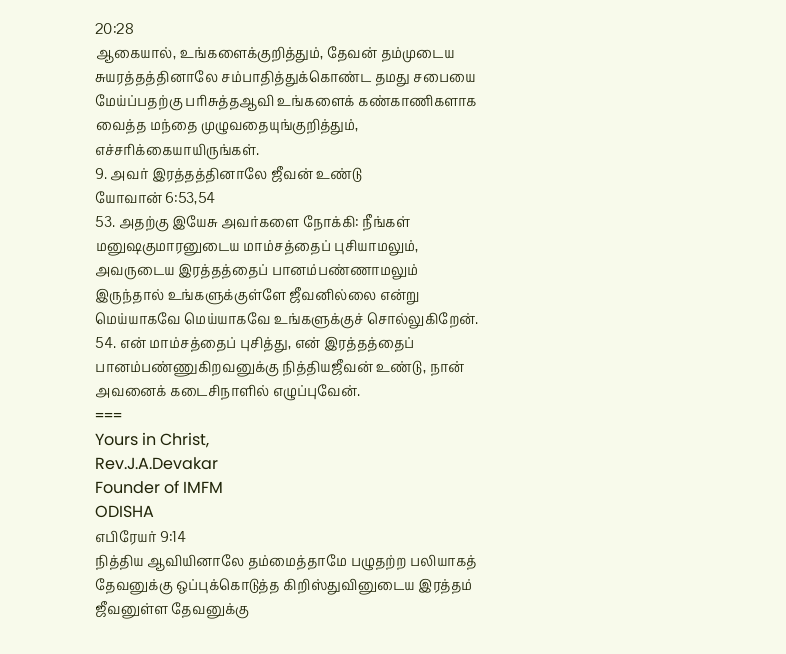20:28
ஆகையால், உங்களைக்குறித்தும், தேவன் தம்முடைய சுயரத்தத்தினாலே சம்பாதித்துக்கொண்ட தமது சபையை மேய்ப்பதற்கு பரிசுத்தஆவி உங்களைக் கண்காணிகளாக வைத்த மந்தை முழுவதையுங்குறித்தும், எச்சரிக்கையாயிருங்கள்.
9. அவர் இரத்தத்தினாலே ஜீவன் உண்டு
யோவான் 6:53,54
53. அதற்கு இயேசு அவர்களை நோக்கி: நீங்கள் மனுஷகுமாரனுடைய மாம்சத்தைப் புசியாமலும், அவருடைய இரத்தத்தைப் பானம்பண்ணாமலும் இருந்தால் உங்களுக்குள்ளே ஜீவனில்லை என்று மெய்யாகவே மெய்யாகவே உங்களுக்குச் சொல்லுகிறேன்.
54. என் மாம்சத்தைப் புசித்து, என் இரத்தத்தைப் பானம்பண்ணுகிறவனுக்கு நித்தியஜீவன் உண்டு, நான் அவனைக் கடைசிநாளில் எழுப்புவேன்.
===
Yours in Christ,
Rev.J.A.Devakar
Founder of IMFM
ODISHA
எபிரேயர் 9:14
நித்திய ஆவியினாலே தம்மைத்தாமே பழுதற்ற பலியாகத் தேவனுக்கு ஒப்புக்கொடுத்த கிறிஸ்துவினுடைய இரத்தம் ஜீவனுள்ள தேவனுக்கு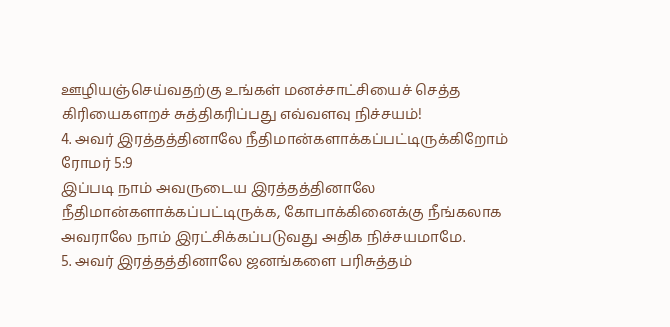ஊழியஞ்செய்வதற்கு உங்கள் மனச்சாட்சியைச் செத்த கிரியைகளறச் சுத்திகரிப்பது எவ்வளவு நிச்சயம்!
4. அவர் இரத்தத்தினாலே நீதிமான்களாக்கப்பட்டிருக்கிறோம்
ரோமர் 5:9
இப்படி நாம் அவருடைய இரத்தத்தினாலே நீதிமான்களாக்கப்பட்டிருக்க, கோபாக்கினைக்கு நீங்கலாக அவராலே நாம் இரட்சிக்கப்படுவது அதிக நிச்சயமாமே.
5. அவர் இரத்தத்தினாலே ஜனங்களை பரிசுத்தம்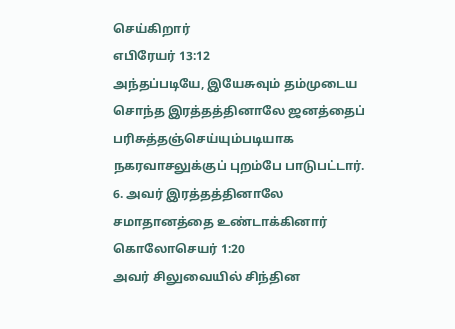செய்கிறார்
எபிரேயர் 13:12
அந்தப்படியே, இயேசுவும் தம்முடைய சொந்த இரத்தத்தினாலே ஜனத்தைப் பரிசுத்தஞ்செய்யும்படியாக நகரவாசலுக்குப் புறம்பே பாடுபட்டார்.
6. அவர் இரத்தத்தினாலே சமாதானத்தை உண்டாக்கினார்
கொலோசெயர் 1:20
அவர் சிலுவையில் சிந்தின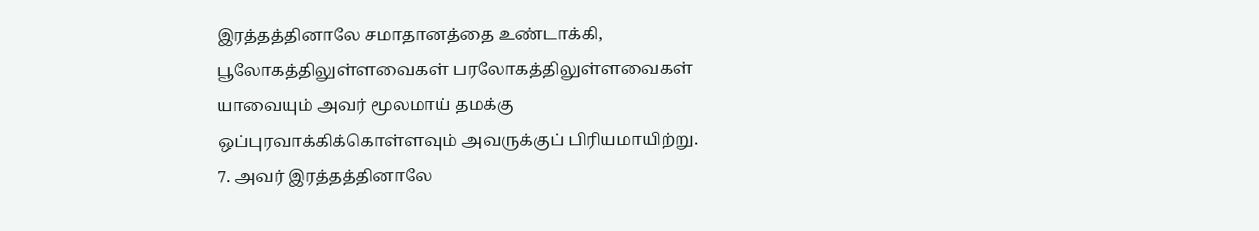இரத்தத்தினாலே சமாதானத்தை உண்டாக்கி, பூலோகத்திலுள்ளவைகள் பரலோகத்திலுள்ளவைகள் யாவையும் அவர் மூலமாய் தமக்கு ஒப்புரவாக்கிக்கொள்ளவும் அவருக்குப் பிரியமாயிற்று.
7. அவர் இரத்தத்தினாலே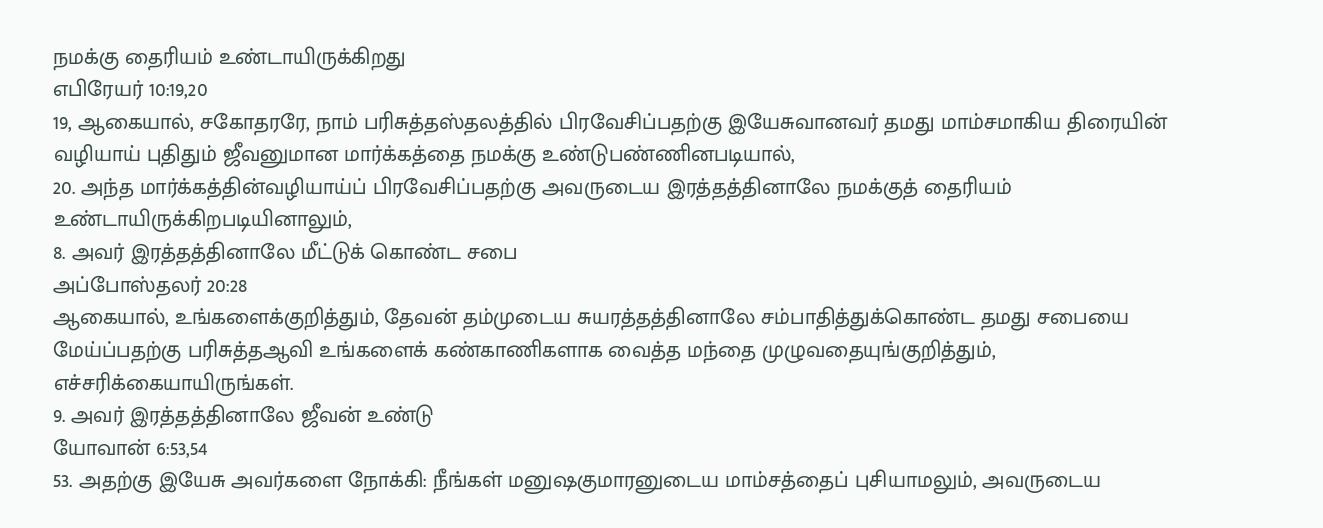நமக்கு தைரியம் உண்டாயிருக்கிறது
எபிரேயர் 10:19,20
19, ஆகையால், சகோதரரே, நாம் பரிசுத்தஸ்தலத்தில் பிரவேசிப்பதற்கு இயேசுவானவர் தமது மாம்சமாகிய திரையின் வழியாய் புதிதும் ஜீவனுமான மார்க்கத்தை நமக்கு உண்டுபண்ணினபடியால்,
20. அந்த மார்க்கத்தின்வழியாய்ப் பிரவேசிப்பதற்கு அவருடைய இரத்தத்தினாலே நமக்குத் தைரியம் உண்டாயிருக்கிறபடியினாலும்,
8. அவர் இரத்தத்தினாலே மீட்டுக் கொண்ட சபை
அப்போஸ்தலர் 20:28
ஆகையால், உங்களைக்குறித்தும், தேவன் தம்முடைய சுயரத்தத்தினாலே சம்பாதித்துக்கொண்ட தமது சபையை மேய்ப்பதற்கு பரிசுத்தஆவி உங்களைக் கண்காணிகளாக வைத்த மந்தை முழுவதையுங்குறித்தும், எச்சரிக்கையாயிருங்கள்.
9. அவர் இரத்தத்தினாலே ஜீவன் உண்டு
யோவான் 6:53,54
53. அதற்கு இயேசு அவர்களை நோக்கி: நீங்கள் மனுஷகுமாரனுடைய மாம்சத்தைப் புசியாமலும், அவருடைய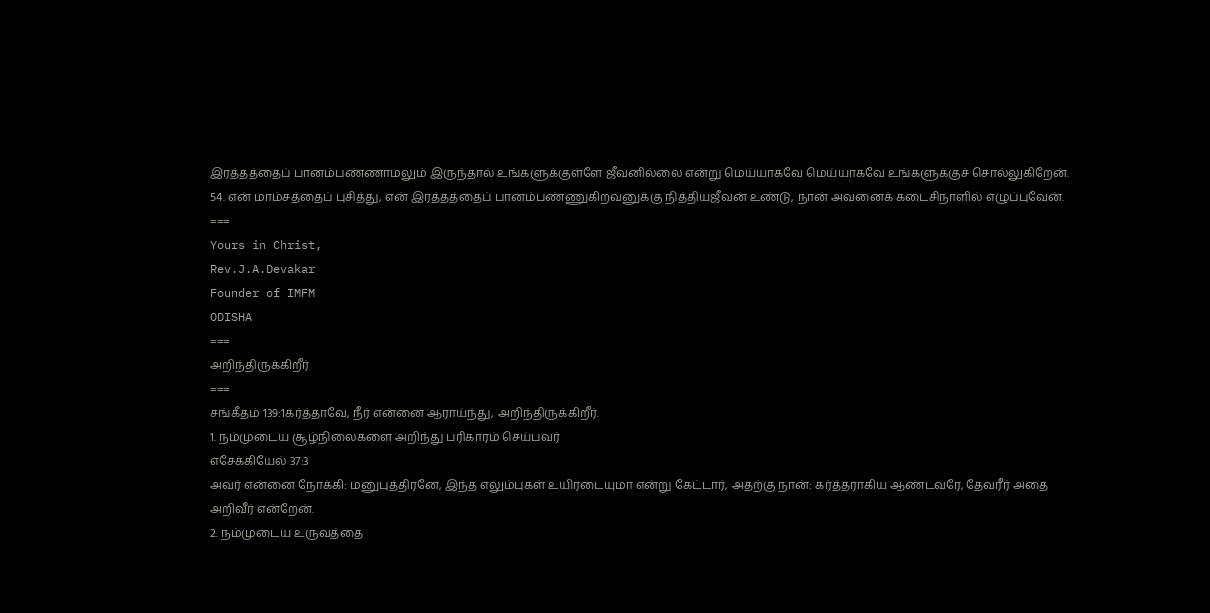இரத்தத்தைப் பானம்பண்ணாமலும் இருந்தால் உங்களுக்குள்ளே ஜீவனில்லை என்று மெய்யாகவே மெய்யாகவே உங்களுக்குச் சொல்லுகிறேன்.
54. என் மாம்சத்தைப் புசித்து, என் இரத்தத்தைப் பானம்பண்ணுகிறவனுக்கு நித்தியஜீவன் உண்டு, நான் அவனைக் கடைசிநாளில் எழுப்புவேன்.
===
Yours in Christ,
Rev.J.A.Devakar
Founder of IMFM
ODISHA
===
அறிந்திருக்கிறீர்
===
சங்கீதம் 139:1கர்த்தாவே, நீர் என்னை ஆராய்ந்து, அறிந்திருக்கிறீர்.
1. நம்முடைய சூழ்நிலைகளை அறிந்து பரிகாரம் செய்பவர்
எசேக்கியேல் 37:3
அவர் என்னை நோக்கி: மனுபுத்திரனே, இந்த எலும்புகள் உயிரடையுமா என்று கேட்டார், அதற்கு நான்: கர்த்தராகிய ஆண்டவரே, தேவரீர் அதை அறிவீர் என்றேன்.
2. நம்முடைய உருவத்தை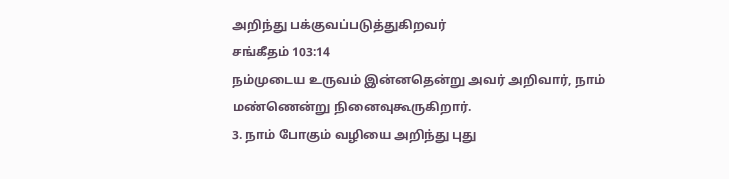அறிந்து பக்குவப்படுத்துகிறவர்
சங்கீதம் 103:14
நம்முடைய உருவம் இன்னதென்று அவர் அறிவார், நாம் மண்ணென்று நினைவுகூருகிறார்.
3. நாம் போகும் வழியை அறிந்து புது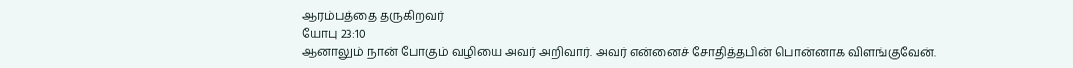ஆரம்பத்தை தருகிறவர்
யோபு 23:10
ஆனாலும் நான் போகும் வழியை அவர் அறிவார். அவர் என்னைச் சோதித்தபின் பொன்னாக விளங்குவேன்.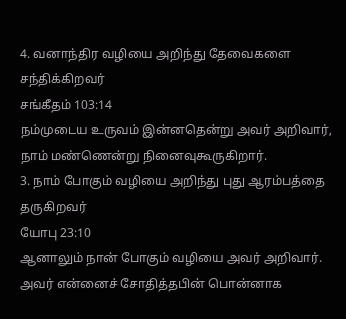4. வனாந்திர வழியை அறிந்து தேவைகளை சந்திக்கிறவர்
சங்கீதம் 103:14
நம்முடைய உருவம் இன்னதென்று அவர் அறிவார், நாம் மண்ணென்று நினைவுகூருகிறார்.
3. நாம் போகும் வழியை அறிந்து புது ஆரம்பத்தை தருகிறவர்
யோபு 23:10
ஆனாலும் நான் போகும் வழியை அவர் அறிவார். அவர் என்னைச் சோதித்தபின் பொன்னாக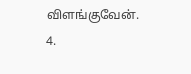விளங்குவேன்.
4.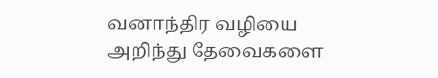வனாந்திர வழியை அறிந்து தேவைகளை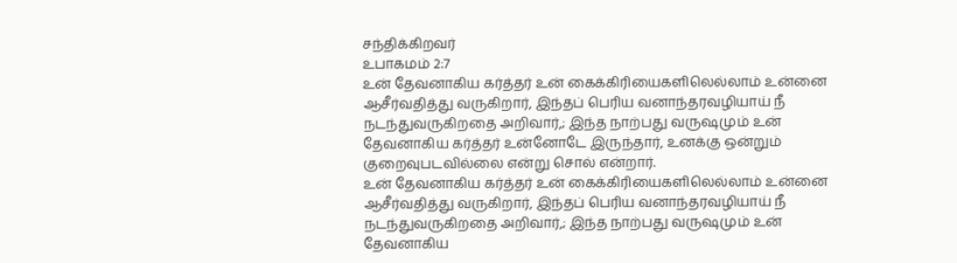சந்திக்கிறவர்
உபாகமம் 2:7
உன் தேவனாகிய கர்த்தர் உன் கைக்கிரியைகளிலெல்லாம் உன்னை ஆசீர்வதித்து வருகிறார், இந்தப் பெரிய வனாந்தரவழியாய் நீ நடந்துவருகிறதை அறிவார்,; இந்த நாற்பது வருஷமும் உன் தேவனாகிய கர்த்தர் உன்னோடே இருந்தார், உனக்கு ஒன்றும் குறைவுபடவில்லை என்று சொல் என்றார்.
உன் தேவனாகிய கர்த்தர் உன் கைக்கிரியைகளிலெல்லாம் உன்னை ஆசீர்வதித்து வருகிறார், இந்தப் பெரிய வனாந்தரவழியாய் நீ நடந்துவருகிறதை அறிவார்,; இந்த நாற்பது வருஷமும் உன் தேவனாகிய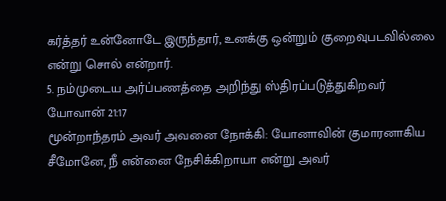கர்த்தர் உன்னோடே இருந்தார், உனக்கு ஒன்றும் குறைவுபடவில்லை என்று சொல் என்றார்.
5. நம்முடைய அர்ப்பணத்தை அறிந்து ஸ்திரப்படுத்துகிறவர்
யோவான் 21:17
மூன்றாந்தரம் அவர் அவனை நோக்கி: யோனாவின் குமாரனாகிய சீமோனே, நீ என்னை நேசிக்கிறாயா என்று அவர்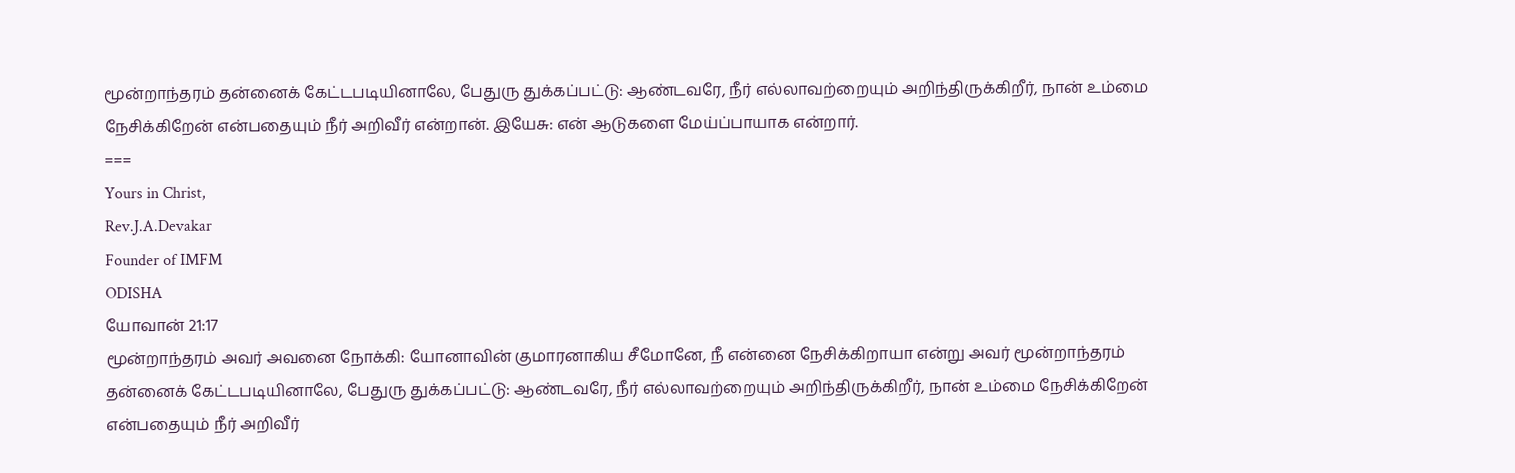மூன்றாந்தரம் தன்னைக் கேட்டபடியினாலே, பேதுரு துக்கப்பட்டு: ஆண்டவரே, நீர் எல்லாவற்றையும் அறிந்திருக்கிறீர், நான் உம்மை நேசிக்கிறேன் என்பதையும் நீர் அறிவீர் என்றான். இயேசு: என் ஆடுகளை மேய்ப்பாயாக என்றார்.
===
Yours in Christ,
Rev.J.A.Devakar
Founder of IMFM
ODISHA
யோவான் 21:17
மூன்றாந்தரம் அவர் அவனை நோக்கி: யோனாவின் குமாரனாகிய சீமோனே, நீ என்னை நேசிக்கிறாயா என்று அவர் மூன்றாந்தரம் தன்னைக் கேட்டபடியினாலே, பேதுரு துக்கப்பட்டு: ஆண்டவரே, நீர் எல்லாவற்றையும் அறிந்திருக்கிறீர், நான் உம்மை நேசிக்கிறேன் என்பதையும் நீர் அறிவீர்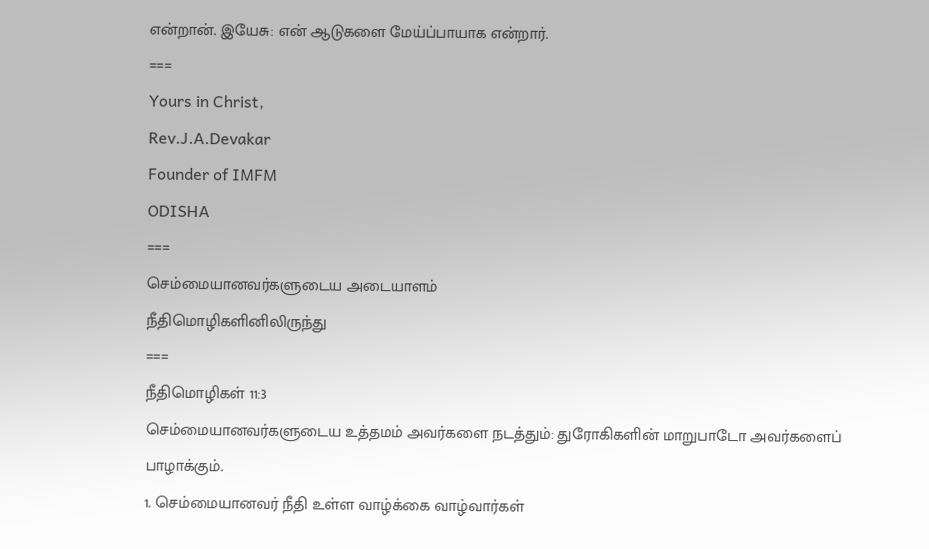என்றான். இயேசு: என் ஆடுகளை மேய்ப்பாயாக என்றார்.
===
Yours in Christ,
Rev.J.A.Devakar
Founder of IMFM
ODISHA
===
செம்மையானவர்களுடைய அடையாளம்
நீதிமொழிகளினிலிருந்து
===
நீதிமொழிகள் 11:3
செம்மையானவர்களுடைய உத்தமம் அவர்களை நடத்தும்: துரோகிகளின் மாறுபாடோ அவர்களைப் பாழாக்கும்.
1. செம்மையானவர் நீதி உள்ள வாழ்க்கை வாழ்வார்கள்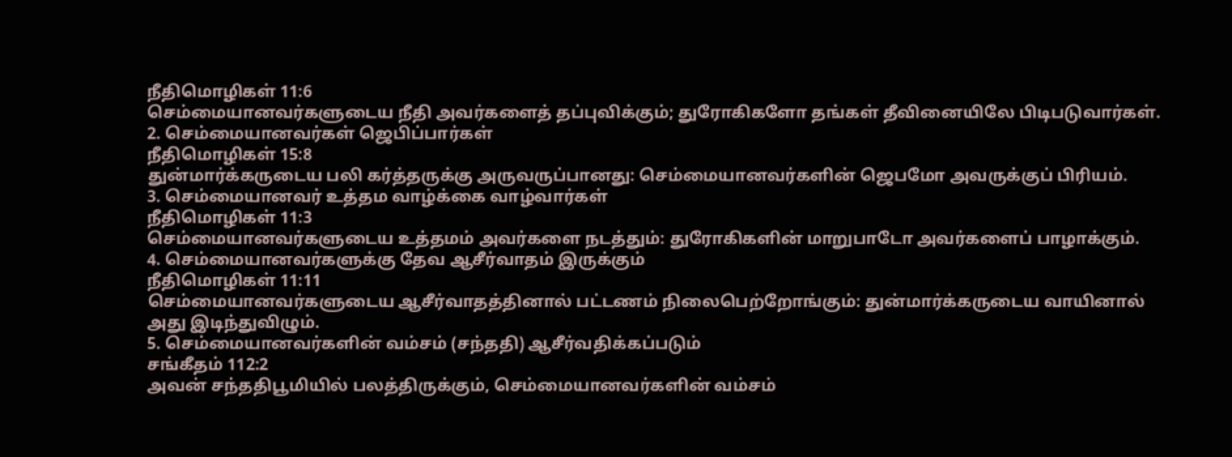நீதிமொழிகள் 11:6
செம்மையானவர்களுடைய நீதி அவர்களைத் தப்புவிக்கும்; துரோகிகளோ தங்கள் தீவினையிலே பிடிபடுவார்கள்.
2. செம்மையானவர்கள் ஜெபிப்பார்கள்
நீதிமொழிகள் 15:8
துன்மார்க்கருடைய பலி கர்த்தருக்கு அருவருப்பானது: செம்மையானவர்களின் ஜெபமோ அவருக்குப் பிரியம்.
3. செம்மையானவர் உத்தம வாழ்க்கை வாழ்வார்கள்
நீதிமொழிகள் 11:3
செம்மையானவர்களுடைய உத்தமம் அவர்களை நடத்தும்: துரோகிகளின் மாறுபாடோ அவர்களைப் பாழாக்கும்.
4. செம்மையானவர்களுக்கு தேவ ஆசீர்வாதம் இருக்கும்
நீதிமொழிகள் 11:11
செம்மையானவர்களுடைய ஆசீர்வாதத்தினால் பட்டணம் நிலைபெற்றோங்கும்: துன்மார்க்கருடைய வாயினால் அது இடிந்துவிழும்.
5. செம்மையானவர்களின் வம்சம் (சந்ததி) ஆசீர்வதிக்கப்படும்
சங்கீதம் 112:2
அவன் சந்ததிபூமியில் பலத்திருக்கும், செம்மையானவர்களின் வம்சம்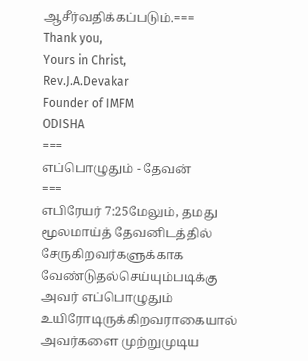ஆசீர்வதிக்கப்படும்.===
Thank you,
Yours in Christ,
Rev.J.A.Devakar
Founder of IMFM
ODISHA
===
எப்பொழுதும் - தேவன்
===
எபிரேயர் 7:25மேலும், தமது மூலமாய்த் தேவனிடத்தில் சேருகிறவர்களுக்காக வேண்டுதல்செய்யும்படிக்கு அவர் எப்பொழுதும் உயிரோடிருக்கிறவராகையால் அவர்களை முற்றுமுடிய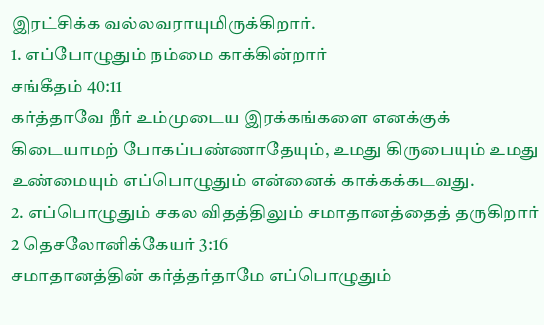இரட்சிக்க வல்லவராயுமிருக்கிறார்.
1. எப்போழுதும் நம்மை காக்கின்றார்
சங்கீதம் 40:11
கர்த்தாவே நீர் உம்முடைய இரக்கங்களை எனக்குக் கிடையாமற் போகப்பண்ணாதேயும், உமது கிருபையும் உமது உண்மையும் எப்பொழுதும் என்னைக் காக்கக்கடவது.
2. எப்பொழுதும் சகல விதத்திலும் சமாதானத்தைத் தருகிறார்
2 தெசலோனிக்கேயர் 3:16
சமாதானத்தின் கர்த்தர்தாமே எப்பொழுதும்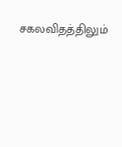சகலவிதத்திலும்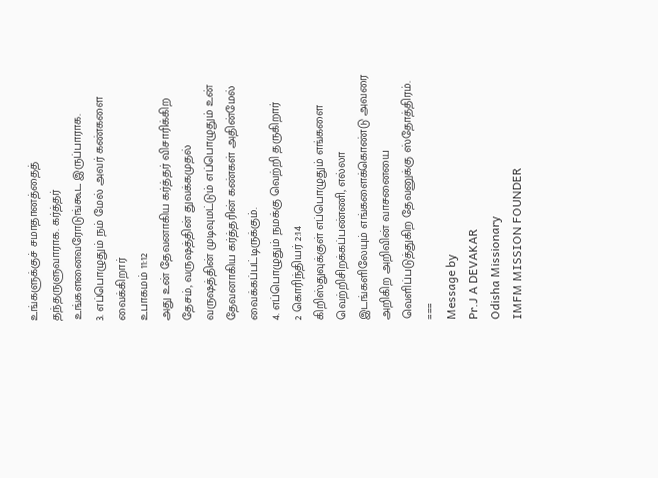உங்களுக்குச் சமாதானத்தைத் தந்தருளுவாராக. கர்த்தர் உங்களனைவரோடுங்கூட இருப்பாராக.
3. எப்பொழுதும் நம் மேல் அவர் கண்களை வைக்கிறார்
உபாகமம் 11:12
அது உன் தேவனாகிய கர்த்தர் விசாரிக்கிற தேசம், வருஷத்தின் துவக்கமுதல் வருஷத்தின் முடிவுமட்டும் எப்பொழுதும் உன் தேவனாகிய கர்த்தரின் கண்கள் அதின்மேல் வைக்கப்பட்டிருக்கும்.
4. எப்பொழுதும் நமக்கு வெற்றி தருகிறார்
2 கொரிந்தியர் 2:14
கிறிஸ்துவுக்குள் எப்பொழுதும் எங்களை வெற்றிசிறக்கப்பண்ணி, எல்லா இடங்களிலேயும் எங்களைக்கொண்டு அவரை அறிகிற அறிவின் வாசனையை வெளிப்படுத்துகிற தேவனுக்கு ஸ்தோத்திரம்.
===
Message by
Pr.J A DEVAKAR
Odisha Missionary
IMFM MISSION FOUNDER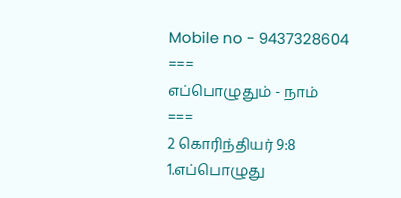Mobile no - 9437328604
===
எப்பொழுதும் - நாம்
===
2 கொரிந்தியர் 9:8
1.எப்பொழுது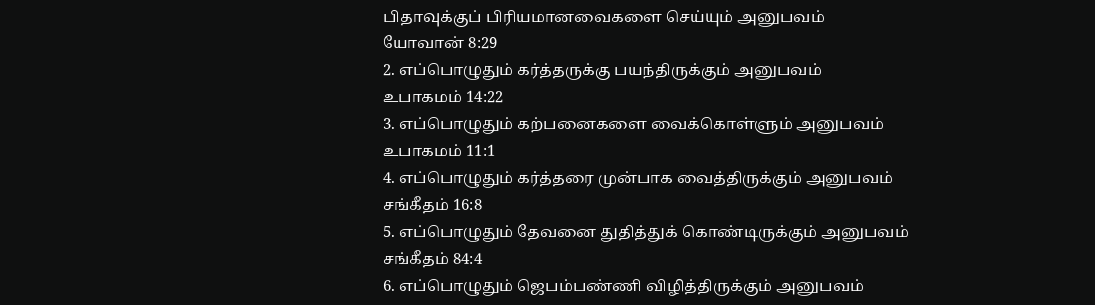பிதாவுக்குப் பிரியமானவைகளை செய்யும் அனுபவம்
யோவான் 8:29
2. எப்பொழுதும் கர்த்தருக்கு பயந்திருக்கும் அனுபவம்
உபாகமம் 14:22
3. எப்பொழுதும் கற்பனைகளை வைக்கொள்ளும் அனுபவம்
உபாகமம் 11:1
4. எப்பொழுதும் கர்த்தரை முன்பாக வைத்திருக்கும் அனுபவம்
சங்கீதம் 16:8
5. எப்பொழுதும் தேவனை துதித்துக் கொண்டிருக்கும் அனுபவம்
சங்கீதம் 84:4
6. எப்பொழுதும் ஜெபம்பண்ணி விழித்திருக்கும் அனுபவம்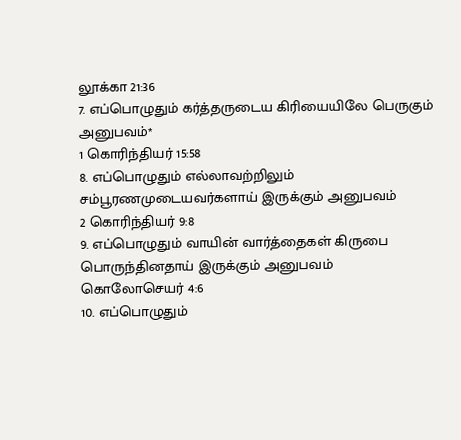லூக்கா 21:36
7. எப்பொழுதும் கர்த்தருடைய கிரியையிலே பெருகும் அனுபவம்*
1 கொரிந்தியர் 15:58
8. எப்பொழுதும் எல்லாவற்றிலும் சம்பூரணமுடையவர்களாய் இருக்கும் அனுபவம்
2 கொரிந்தியர் 9:8
9. எப்பொழுதும் வாயின் வார்த்தைகள் கிருபை பொருந்தினதாய் இருக்கும் அனுபவம்
கொலோசெயர் 4:6
10. எப்பொழுதும்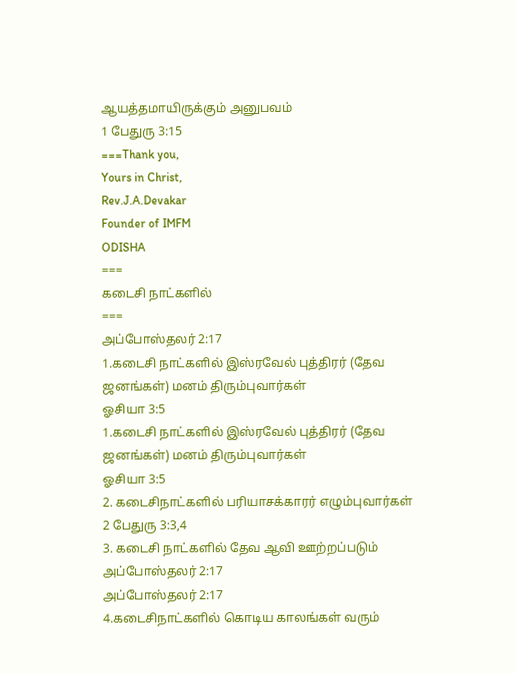ஆயத்தமாயிருக்கும் அனுபவம்
1 பேதுரு 3:15
===Thank you,
Yours in Christ,
Rev.J.A.Devakar
Founder of IMFM
ODISHA
===
கடைசி நாட்களில்
===
அப்போஸ்தலர் 2:17
1.கடைசி நாட்களில் இஸ்ரவேல் புத்திரர் (தேவ ஜனங்கள்) மனம் திரும்புவார்கள்
ஓசியா 3:5
1.கடைசி நாட்களில் இஸ்ரவேல் புத்திரர் (தேவ ஜனங்கள்) மனம் திரும்புவார்கள்
ஓசியா 3:5
2. கடைசிநாட்களில் பரியாசக்காரர் எழும்புவார்கள்
2 பேதுரு 3:3,4
3. கடைசி நாட்களில் தேவ ஆவி ஊற்றப்படும்
அப்போஸ்தலர் 2:17
அப்போஸ்தலர் 2:17
4.கடைசிநாட்களில் கொடிய காலங்கள் வரும்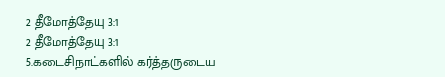2 தீமோத்தேயு 3:1
2 தீமோத்தேயு 3:1
5.கடைசிநாட்களில் கர்த்தருடைய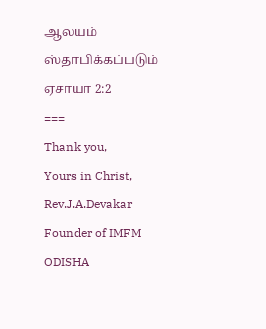ஆலயம் ஸ்தாபிக்கப்படும்
ஏசாயா 2:2
===
Thank you,
Yours in Christ,
Rev.J.A.Devakar
Founder of IMFM
ODISHA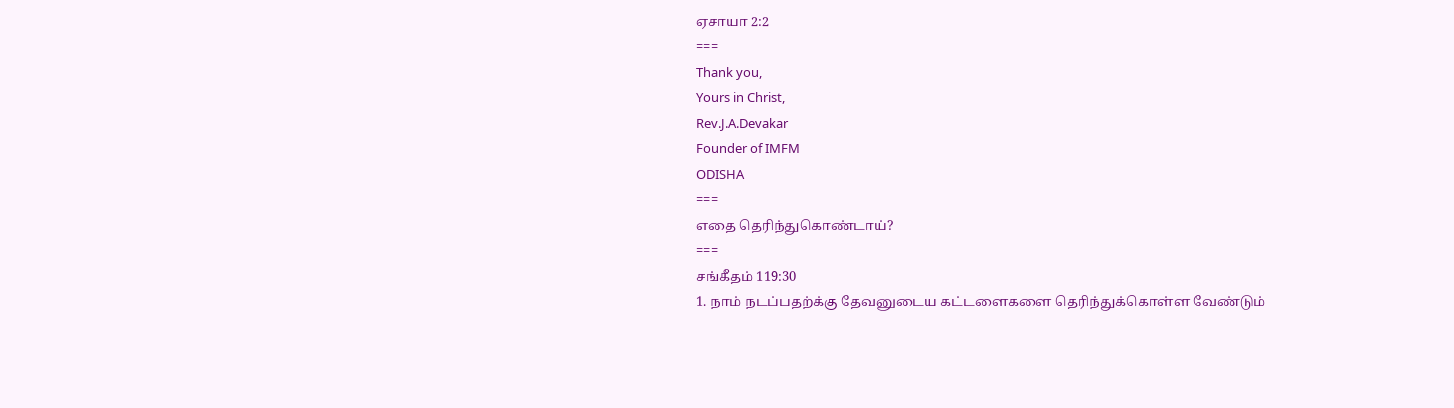ஏசாயா 2:2
===
Thank you,
Yours in Christ,
Rev.J.A.Devakar
Founder of IMFM
ODISHA
===
எதை தெரிந்துகொண்டாய்?
===
சங்கீதம் 119:30
1. நாம் நடப்பதற்க்கு தேவனுடைய கட்டளைகளை தெரிந்துக்கொள்ள வேண்டும்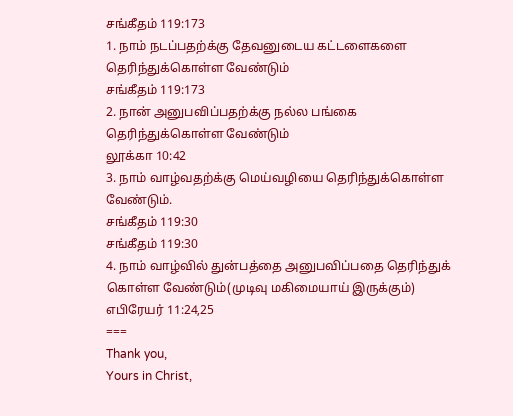சங்கீதம் 119:173
1. நாம் நடப்பதற்க்கு தேவனுடைய கட்டளைகளை தெரிந்துக்கொள்ள வேண்டும்
சங்கீதம் 119:173
2. நான் அனுபவிப்பதற்க்கு நல்ல பங்கை தெரிந்துக்கொள்ள வேண்டும்
லூக்கா 10:42
3. நாம் வாழ்வதற்க்கு மெய்வழியை தெரிந்துக்கொள்ள வேண்டும்.
சங்கீதம் 119:30
சங்கீதம் 119:30
4. நாம் வாழ்வில் துன்பத்தை அனுபவிப்பதை தெரிந்துக் கொள்ள வேண்டும்(முடிவு மகிமையாய் இருக்கும்)
எபிரேயர் 11:24,25
===
Thank you,
Yours in Christ,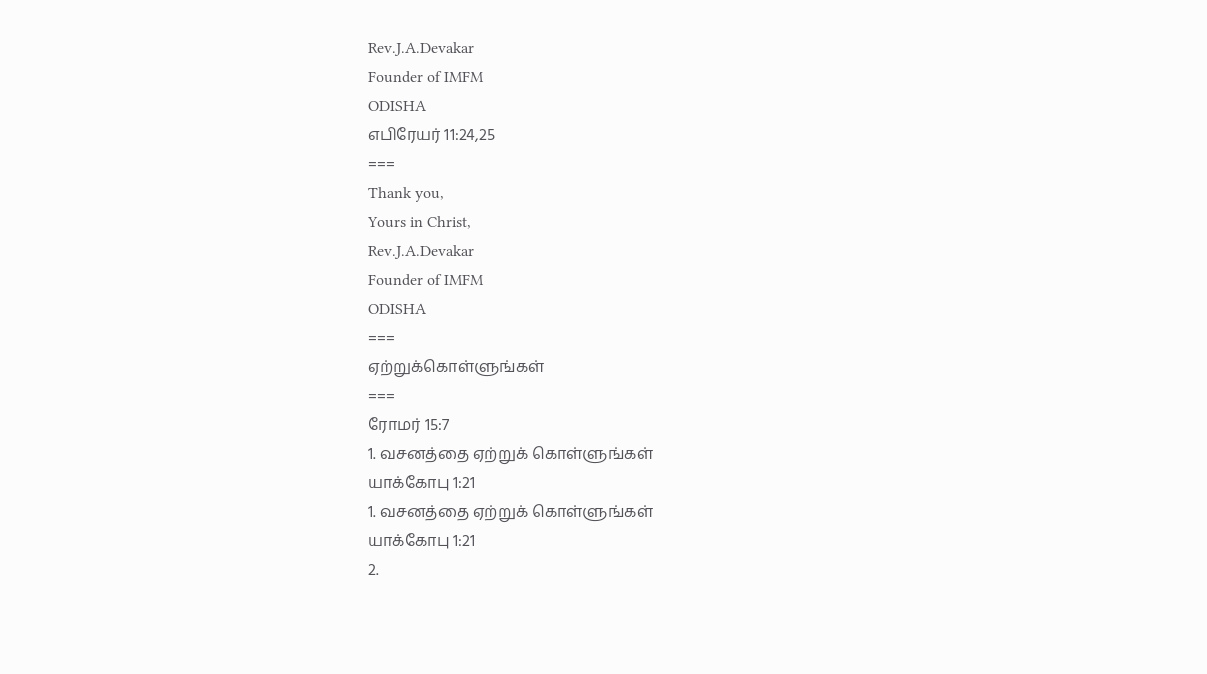Rev.J.A.Devakar
Founder of IMFM
ODISHA
எபிரேயர் 11:24,25
===
Thank you,
Yours in Christ,
Rev.J.A.Devakar
Founder of IMFM
ODISHA
===
ஏற்றுக்கொள்ளுங்கள்
===
ரோமர் 15:7
1. வசனத்தை ஏற்றுக் கொள்ளுங்கள்
யாக்கோபு 1:21
1. வசனத்தை ஏற்றுக் கொள்ளுங்கள்
யாக்கோபு 1:21
2.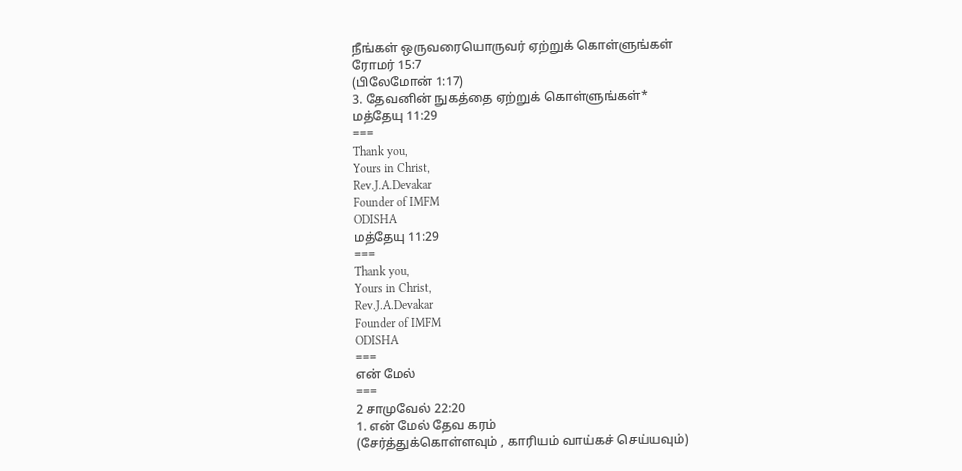நீங்கள் ஒருவரையொருவர் ஏற்றுக் கொள்ளுங்கள்
ரோமர் 15:7
(பிலேமோன் 1:17)
3. தேவனின் நுகத்தை ஏற்றுக் கொள்ளுங்கள்*
மத்தேயு 11:29
===
Thank you,
Yours in Christ,
Rev.J.A.Devakar
Founder of IMFM
ODISHA
மத்தேயு 11:29
===
Thank you,
Yours in Christ,
Rev.J.A.Devakar
Founder of IMFM
ODISHA
===
என் மேல்
===
2 சாமுவேல் 22:20
1. என் மேல் தேவ கரம்
(சேர்த்துக்கொள்ளவும் , காரியம் வாய்கச் செய்யவும்)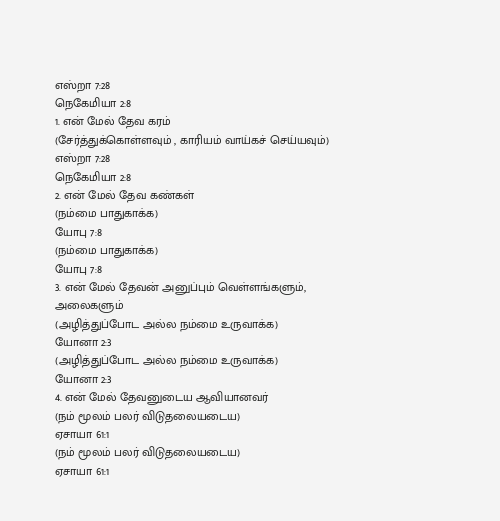எஸ்றா 7:28
நெகேமியா 2:8
1. என் மேல் தேவ கரம்
(சேர்த்துக்கொள்ளவும் , காரியம் வாய்கச் செய்யவும்)
எஸ்றா 7:28
நெகேமியா 2:8
2. என் மேல் தேவ கண்கள்
(நம்மை பாதுகாக்க)
யோபு 7:8
(நம்மை பாதுகாக்க)
யோபு 7:8
3. என் மேல் தேவன் அனுப்பும் வெள்ளங்களும், அலைகளும்
(அழித்துப்போட அல்ல நம்மை உருவாக்க)
யோனா 2:3
(அழித்துப்போட அல்ல நம்மை உருவாக்க)
யோனா 2:3
4. என் மேல் தேவனுடைய ஆவியானவர்
(நம் மூலம் பலர் விடுதலையடைய)
ஏசாயா 61:1
(நம் மூலம் பலர் விடுதலையடைய)
ஏசாயா 61:1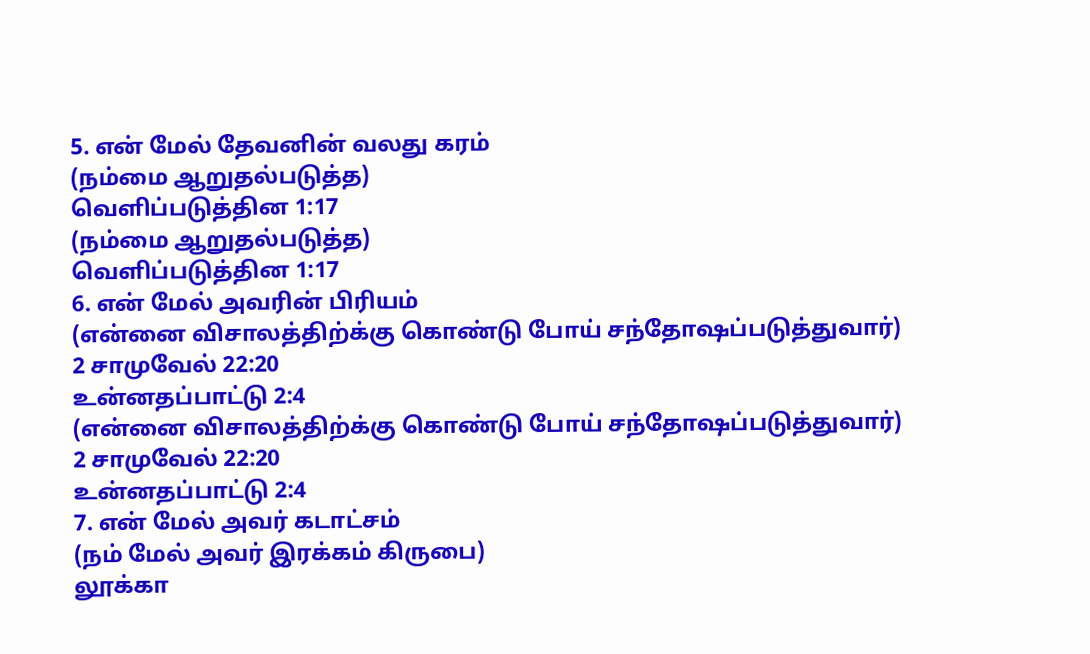5. என் மேல் தேவனின் வலது கரம்
(நம்மை ஆறுதல்படுத்த)
வெளிப்படுத்தின 1:17
(நம்மை ஆறுதல்படுத்த)
வெளிப்படுத்தின 1:17
6. என் மேல் அவரின் பிரியம்
(என்னை விசாலத்திற்க்கு கொண்டு போய் சந்தோஷப்படுத்துவார்)
2 சாமுவேல் 22:20
உன்னதப்பாட்டு 2:4
(என்னை விசாலத்திற்க்கு கொண்டு போய் சந்தோஷப்படுத்துவார்)
2 சாமுவேல் 22:20
உன்னதப்பாட்டு 2:4
7. என் மேல் அவர் கடாட்சம்
(நம் மேல் அவர் இரக்கம் கிருபை)
லூக்கா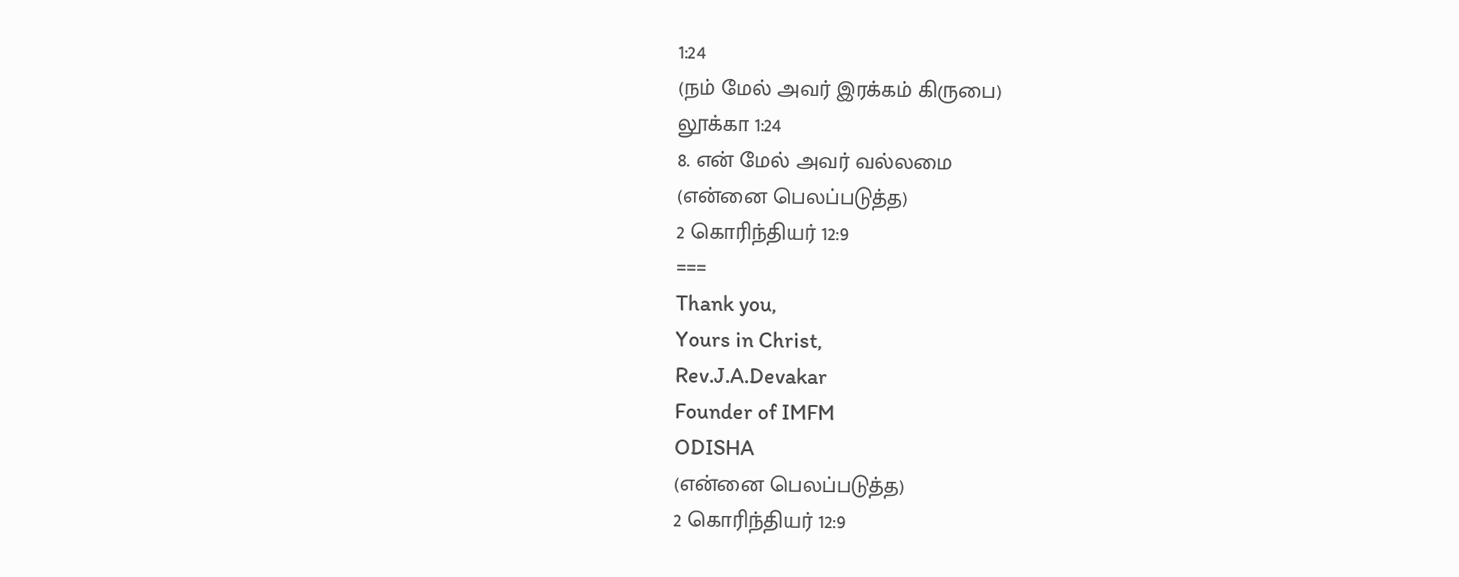1:24
(நம் மேல் அவர் இரக்கம் கிருபை)
லூக்கா 1:24
8. என் மேல் அவர் வல்லமை
(என்னை பெலப்படுத்த)
2 கொரிந்தியர் 12:9
===
Thank you,
Yours in Christ,
Rev.J.A.Devakar
Founder of IMFM
ODISHA
(என்னை பெலப்படுத்த)
2 கொரிந்தியர் 12:9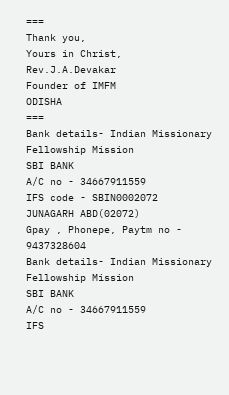===
Thank you,
Yours in Christ,
Rev.J.A.Devakar
Founder of IMFM
ODISHA
===
Bank details- Indian Missionary Fellowship Mission
SBI BANK
A/C no - 34667911559
IFS code - SBIN0002072
JUNAGARH ABD(02072)
Gpay , Phonepe, Paytm no - 9437328604
Bank details- Indian Missionary Fellowship Mission
SBI BANK
A/C no - 34667911559
IFS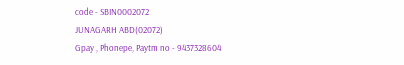code - SBIN0002072
JUNAGARH ABD(02072)
Gpay , Phonepe, Paytm no - 9437328604